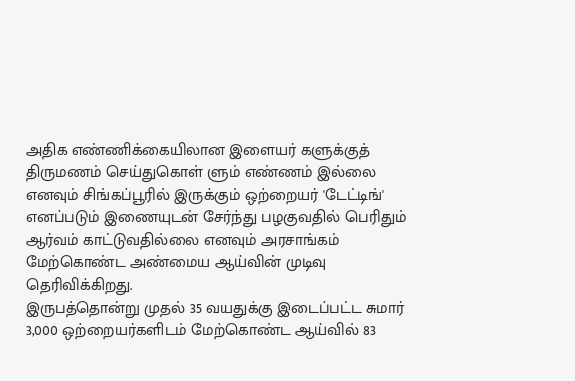அதிக எண்ணிக்கையிலான இளையர் களுக்குத் திருமணம் செய்துகொள் ளும் எண்ணம் இல்லை எனவும் சிங்கப்பூரில் இருக்கும் ஒற்றையர் 'டேட்டிங்' எனப்படும் இணையுடன் சேர்ந்து பழகுவதில் பெரிதும் ஆர்வம் காட்டுவதில்லை எனவும் அரசாங்கம் மேற்கொண்ட அண்மைய ஆய்வின் முடிவு தெரிவிக்கிறது.
இருபத்தொன்று முதல் 35 வயதுக்கு இடைப்பட்ட சுமார் 3,000 ஒற்றையர்களிடம் மேற்கொண்ட ஆய்வில் 83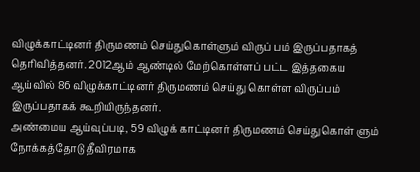விழுக்காட்டினர் திருமணம் செய்துகொள்ளும் விருப் பம் இருப்பதாகத் தெரிவித்தனர். 2012ஆம் ஆண்டில் மேற்கொள்ளப் பட்ட இத்தகைய ஆய்வில் 86 விழுக்காட்டினர் திருமணம் செய்து கொள்ள விருப்பம் இருப்பதாகக் கூறியிருந்தனர்.
அண்மைய ஆய்வுப்படி, 59 விழுக் காட்டினர் திருமணம் செய்துகொள் ளும் நோக்கத்தோடு தீவிரமாக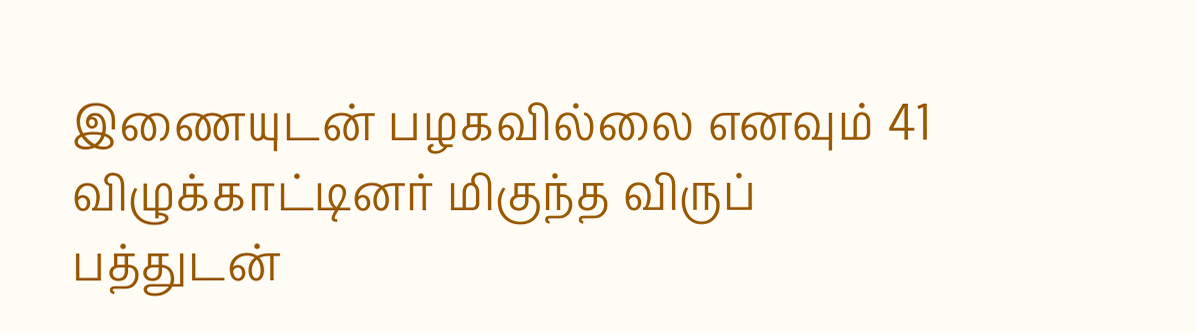இணையுடன் பழகவில்லை எனவும் 41 விழுக்காட்டினர் மிகுந்த விருப் பத்துடன்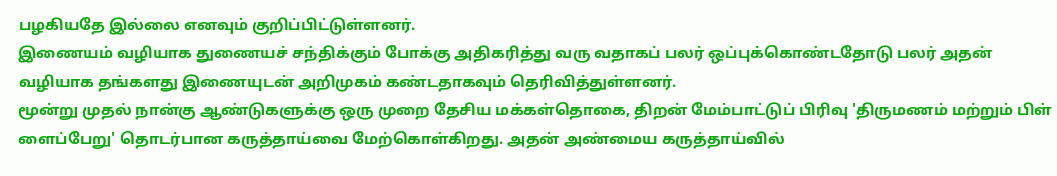பழகியதே இல்லை எனவும் குறிப்பிட்டுள்ளனர்.
இணையம் வழியாக துணையச் சந்திக்கும் போக்கு அதிகரித்து வரு வதாகப் பலர் ஒப்புக்கொண்டதோடு பலர் அதன் வழியாக தங்களது இணையுடன் அறிமுகம் கண்டதாகவும் தெரிவித்துள்ளனர்.
மூன்று முதல் நான்கு ஆண்டுகளுக்கு ஒரு முறை தேசிய மக்கள்தொகை, திறன் மேம்பாட்டுப் பிரிவு 'திருமணம் மற்றும் பிள் ளைப்பேறு' தொடர்பான கருத்தாய்வை மேற்கொள்கிறது. அதன் அண்மைய கருத்தாய்வில்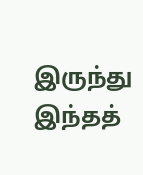இருந்து இந்தத்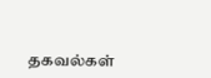தகவல்கள்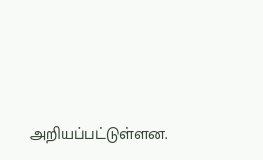அறியப்பட்டுள்ளன.